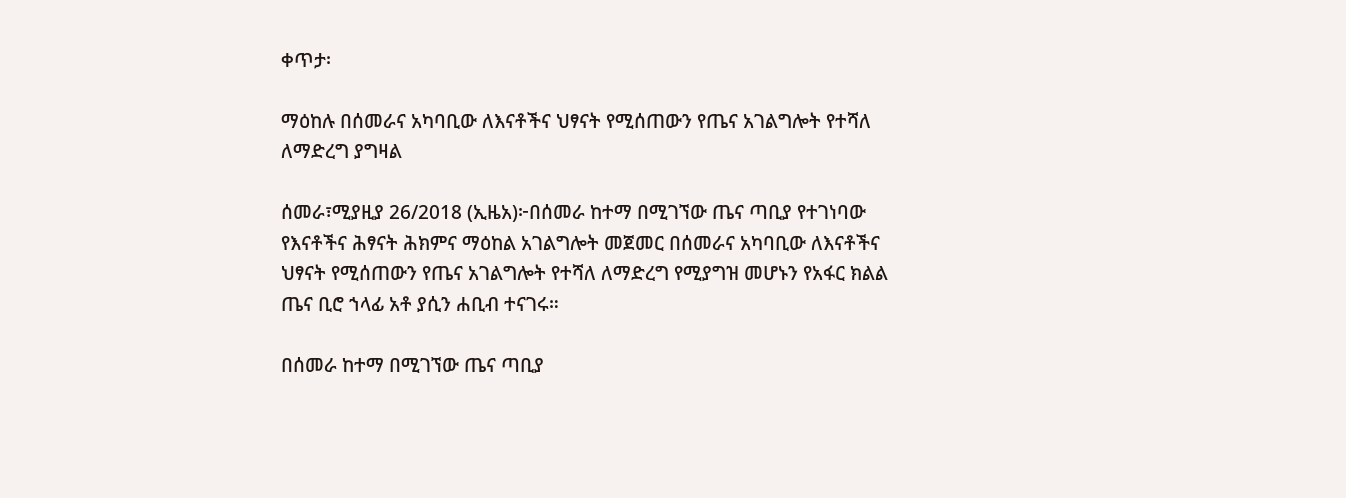ቀጥታ፡

ማዕከሉ በሰመራና አካባቢው ለእናቶችና ህፃናት የሚሰጠውን የጤና አገልግሎት የተሻለ ለማድረግ ያግዛል

ሰመራ፣ሚያዚያ 26/2018 (ኢዜአ)፦በሰመራ ከተማ በሚገኘው ጤና ጣቢያ የተገነባው የእናቶችና ሕፃናት ሕክምና ማዕከል አገልግሎት መጀመር በሰመራና አካባቢው ለእናቶችና ህፃናት የሚሰጠውን የጤና አገልግሎት የተሻለ ለማድረግ የሚያግዝ መሆኑን የአፋር ክልል ጤና ቢሮ ኀላፊ አቶ ያሲን ሐቢብ ተናገሩ።

በሰመራ ከተማ በሚገኘው ጤና ጣቢያ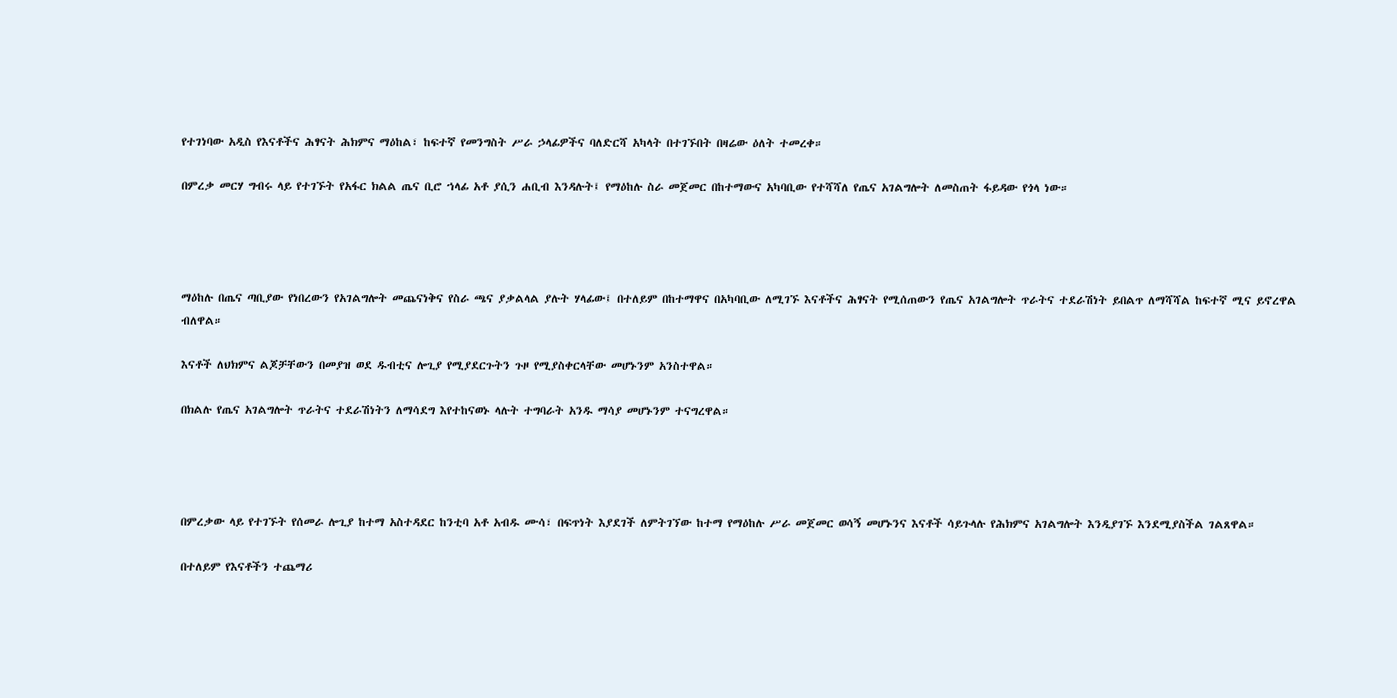የተገነባው አዲስ የእናቶችና ሕፃናት ሕክምና ማዕከል፣ ከፍተኛ የመንግስት ሥራ ኃላፊዎችና ባለድርሻ አካላት በተገኙበት በዛሬው ዕለት ተመረቀ።

በምረቃ መርሃ ግብሩ ላይ የተገኙት የአፋር ክልል ጤና ቢሮ ኀላፊ አቶ ያሲን ሐቢብ እንዳሉት፤ የማዕከሉ ስራ መጀመር በከተማውና አካባቢው የተሻሻለ የጤና አገልግሎት ለመስጠት ፋይዳው የጎላ ነው።




ማዕከሉ በጤና ጣቢያው የነበረውን የአገልግሎት መጨናነቅና የስራ ጫና ያቃልላል ያሉት ሃላፊው፤ በተለይም በከተማዋና በአካባቢው ለሚገኙ እናቶችና ሕፃናት የሚሰጠውን የጤና አገልግሎት ጥራትና ተደራሽነት ይበልጥ ለማሻሻል ከፍተኛ ሚና ይኖረዋል ብለዋል።

እናቶች ለህክምና ልጆቻቸውን በመያዝ ወደ ዱብቲና ሎጊያ የሚያደርጉትን ጉዞ የሚያስቀርላቸው መሆኑንም አንስተዋል።

በክልሉ የጤና አገልግሎት ጥራትና ተደራሽነትን ለማሳደግ እየተከናወኑ ላሉት ተግባራት አንዱ ማሳያ መሆኑንም ተናግረዋል።




በምረቃው ላይ የተገኙት የሰመራ ሎጊያ ከተማ አስተዳደር ከንቲባ አቶ አብዱ ሙሳ፣ በፍጥነት እያደገች ለምትገኘው ከተማ የማዕከሉ ሥራ መጀመር ወሳኝ መሆኑንና እናቶች ሳይጉላሉ የሕክምና አገልግሎት እንዲያገኙ እንደሚያስችል ገልጸዋል።

በተለይም የእናቶችን ተጨማሪ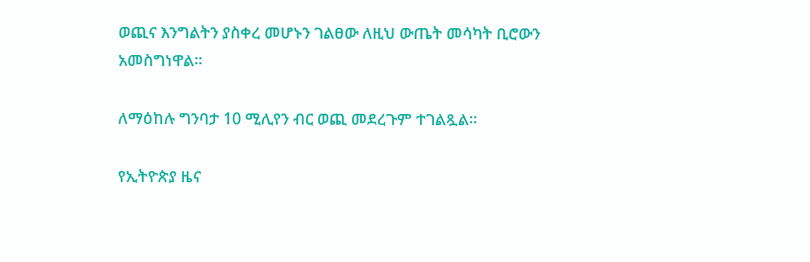ወጪና እንግልትን ያስቀረ መሆኑን ገልፀው ለዚህ ውጤት መሳካት ቢሮውን አመስግነዋል።

ለማዕከሉ ግንባታ 10 ሚሊየን ብር ወጪ መደረጉም ተገልጿል።

የኢትዮጵያ ዜና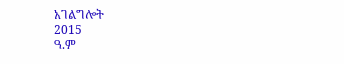አገልግሎት
2015
ዓ.ም